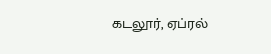கடலூர், ஏப்ரல்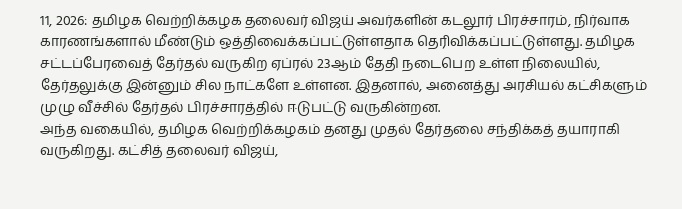11, 2026: தமிழக வெற்றிக்கழக தலைவர் விஜய் அவர்களின் கடலூர் பிரச்சாரம், நிர்வாக காரணங்களால் மீண்டும் ஒத்திவைக்கப்பட்டுள்ளதாக தெரிவிக்கப்பட்டுள்ளது. தமிழக சட்டப்பேரவைத் தேர்தல் வருகிற ஏப்ரல் 23ஆம் தேதி நடைபெற உள்ள நிலையில், தேர்தலுக்கு இன்னும் சில நாட்களே உள்ளன. இதனால், அனைத்து அரசியல் கட்சிகளும் முழு வீச்சில் தேர்தல் பிரச்சாரத்தில் ஈடுபட்டு வருகின்றன.
அந்த வகையில், தமிழக வெற்றிக்கழகம் தனது முதல் தேர்தலை சந்திக்கத் தயாராகி வருகிறது. கட்சித் தலைவர் விஜய்,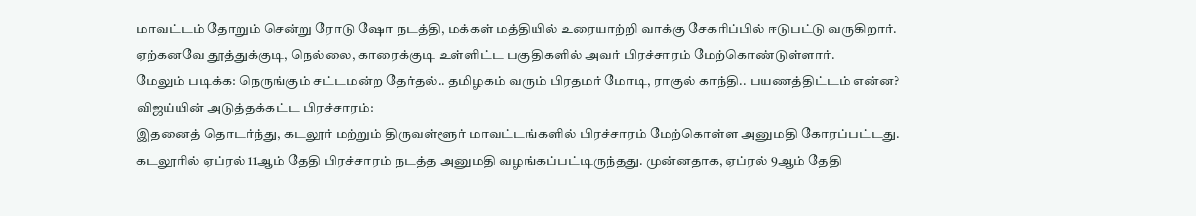மாவட்டம் தோறும் சென்று ரோடு ஷோ நடத்தி, மக்கள் மத்தியில் உரையாற்றி வாக்கு சேகரிப்பில் ஈடுபட்டு வருகிறார். ஏற்கனவே தூத்துக்குடி, நெல்லை, காரைக்குடி உள்ளிட்ட பகுதிகளில் அவர் பிரச்சாரம் மேற்கொண்டுள்ளார்.
மேலும் படிக்க: நெருங்கும் சட்டமன்ற தேர்தல்.. தமிழகம் வரும் பிரதமர் மோடி, ராகுல் காந்தி.. பயணத்திட்டம் என்ன?
விஜய்யின் அடுத்தக்கட்ட பிரச்சாரம்:
இதனைத் தொடர்ந்து, கடலூர் மற்றும் திருவள்ளூர் மாவட்டங்களில் பிரச்சாரம் மேற்கொள்ள அனுமதி கோரப்பட்டது. கடலூரில் ஏப்ரல் 11ஆம் தேதி பிரச்சாரம் நடத்த அனுமதி வழங்கப்பட்டிருந்தது. முன்னதாக, ஏப்ரல் 9ஆம் தேதி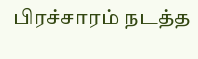பிரச்சாரம் நடத்த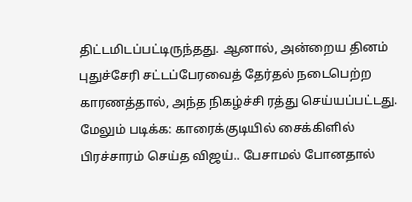திட்டமிடப்பட்டிருந்தது. ஆனால், அன்றைய தினம் புதுச்சேரி சட்டப்பேரவைத் தேர்தல் நடைபெற்ற காரணத்தால், அந்த நிகழ்ச்சி ரத்து செய்யப்பட்டது.
மேலும் படிக்க: காரைக்குடியில் சைக்கிளில் பிரச்சாரம் செய்த விஜய்.. பேசாமல் போனதால்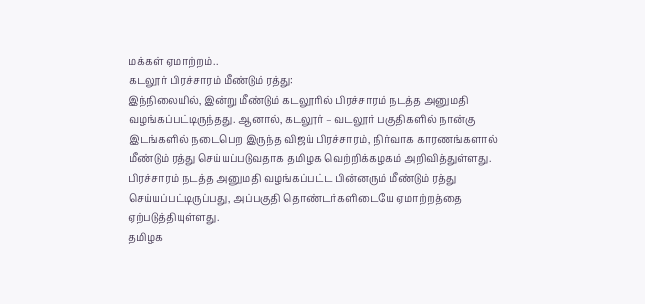மக்கள் ஏமாற்றம்..
கடலூர் பிரச்சாரம் மீண்டும் ரத்து:
இந்நிலையில், இன்று மீண்டும் கடலூரில் பிரச்சாரம் நடத்த அனுமதி வழங்கப்பட்டிருந்தது. ஆனால், கடலூர் – வடலூர் பகுதிகளில் நான்கு இடங்களில் நடைபெற இருந்த விஜய் பிரச்சாரம், நிர்வாக காரணங்களால் மீண்டும் ரத்து செய்யப்படுவதாக தமிழக வெற்றிக்கழகம் அறிவித்துள்ளது.
பிரச்சாரம் நடத்த அனுமதி வழங்கப்பட்ட பின்னரும் மீண்டும் ரத்து செய்யப்பட்டிருப்பது, அப்பகுதி தொண்டர்களிடையே ஏமாற்றத்தை ஏற்படுத்தியுள்ளது.
தமிழக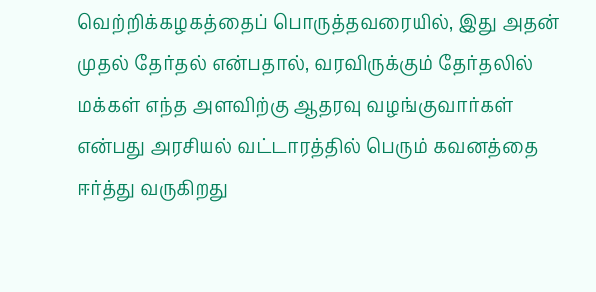வெற்றிக்கழகத்தைப் பொருத்தவரையில், இது அதன் முதல் தேர்தல் என்பதால், வரவிருக்கும் தேர்தலில் மக்கள் எந்த அளவிற்கு ஆதரவு வழங்குவார்கள் என்பது அரசியல் வட்டாரத்தில் பெரும் கவனத்தை ஈர்த்து வருகிறது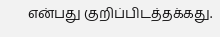என்பது குறிப்பிடத்தக்கது.